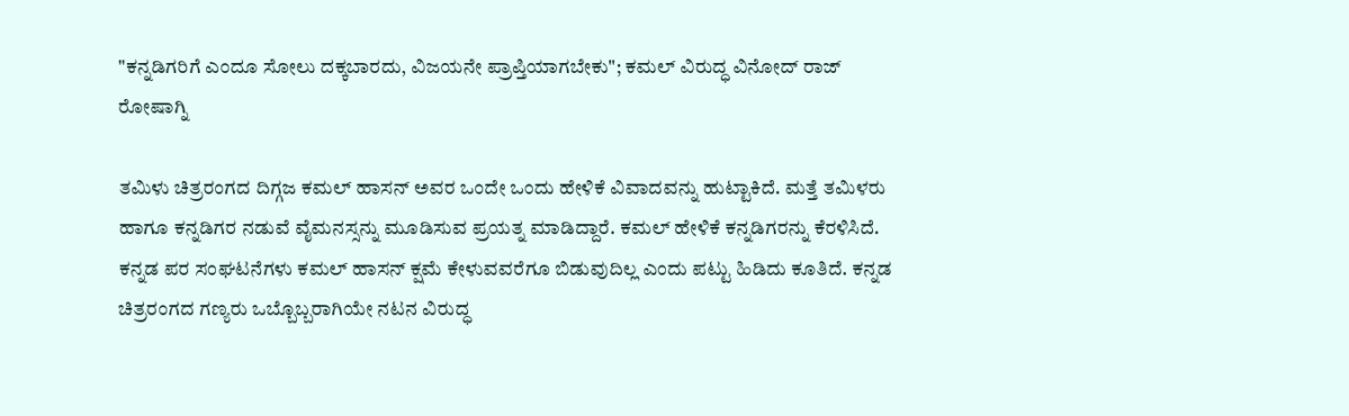"ಕನ್ನಡಿಗರಿಗೆ ಎಂದೂ ಸೋಲು ದಕ್ಕಬಾರದು, ವಿಜಯನೇ ಪ್ರಾಪ್ತಿಯಾಗಬೇಕು"; ಕಮಲ್ ವಿರುದ್ಧ ವಿನೋದ್ ರಾಜ್ ರೋಷಾಗ್ನಿ

ತಮಿಳು ಚಿತ್ರರಂಗದ ದಿಗ್ಗಜ ಕಮಲ್ ಹಾಸನ್ ಅವರ ಒಂದೇ ಒಂದು ಹೇಳಿಕೆ ವಿವಾದವನ್ನು ಹುಟ್ಟಾಕಿದೆ. ಮತ್ತೆ ತಮಿಳರು ಹಾಗೂ ಕನ್ನಡಿಗರ ನಡುವೆ ವೈಮನಸ್ಸನ್ನು ಮೂಡಿಸುವ ಪ್ರಯತ್ನ ಮಾಡಿದ್ದಾರೆ. ಕಮಲ್ ಹೇಳಿಕೆ ಕನ್ನಡಿಗರನ್ನು ಕೆರಳಿಸಿದೆ. ಕನ್ನಡ ಪರ ಸಂಘಟನೆಗಳು ಕಮಲ್ ಹಾಸನ್ ಕ್ಷಮೆ ಕೇಳುವವರೆಗೂ ಬಿಡುವುದಿಲ್ಲ ಎಂದು ಪಟ್ಟು ಹಿಡಿದು ಕೂತಿದೆ. ಕನ್ನಡ ಚಿತ್ರರಂಗದ ಗಣ್ಯರು ಒಬ್ಬೊಬ್ಬರಾಗಿಯೇ ನಟನ ವಿರುದ್ಧ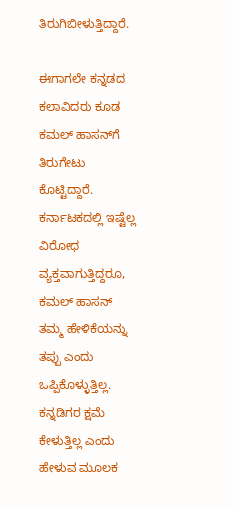ತಿರುಗಿಬೀಳುತ್ತಿದ್ದಾರೆ.

ಈಗಾಗಲೇ ಕನ್ನಡದ ಕಲಾವಿದರು ಕೂಡ ಕಮಲ್‌ ಹಾಸನ್‌ಗೆ ತಿರುಗೇಟು ಕೊಟ್ಟಿದ್ದಾರೆ. ಕರ್ನಾಟಕದಲ್ಲಿ ಇಷ್ಟೆಲ್ಲ ವಿರೋಧ ವ್ಯಕ್ತವಾಗುತ್ತಿದ್ದರೂ, ಕಮಲ್ ಹಾಸನ್ ತಮ್ಮ ಹೇಳಿಕೆಯನ್ನು ತಪ್ಪು ಎಂದು ಒಪ್ಪಿಕೊಳ್ಳುತ್ತಿಲ್ಲ. ಕನ್ನಡಿಗರ ಕ್ಷಮೆ ಕೇಳುತ್ತಿಲ್ಲ ಎಂದು ಹೇಳುವ ಮೂಲಕ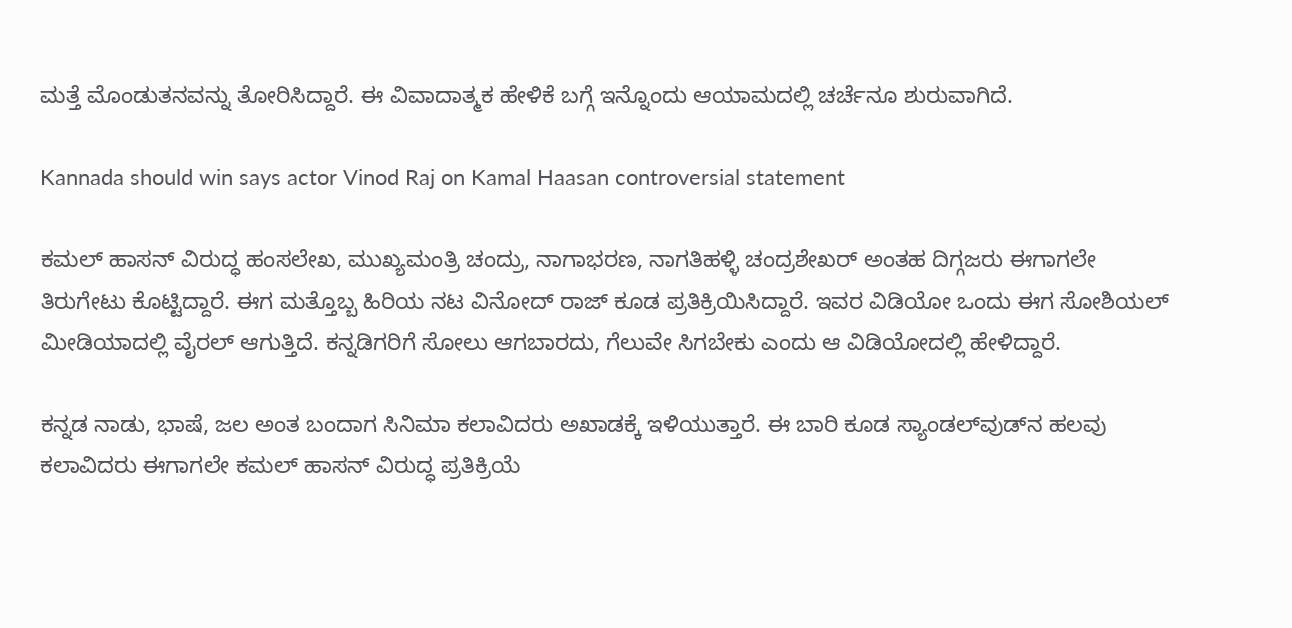ಮತ್ತೆ ಮೊಂಡುತನವನ್ನು ತೋರಿಸಿದ್ದಾರೆ. ಈ ವಿವಾದಾತ್ಮಕ ಹೇಳಿಕೆ ಬಗ್ಗೆ ಇನ್ನೊಂದು ಆಯಾಮದಲ್ಲಿ ಚರ್ಚೆನೂ ಶುರುವಾಗಿದೆ.

Kannada should win says actor Vinod Raj on Kamal Haasan controversial statement

ಕಮಲ್ ಹಾಸನ್ ವಿರುದ್ಧ ಹಂಸಲೇಖ, ಮುಖ್ಯಮಂತ್ರಿ ಚಂದ್ರು, ನಾಗಾಭರಣ, ನಾಗತಿಹಳ್ಳಿ ಚಂದ್ರಶೇಖರ್ ಅಂತಹ ದಿಗ್ಗಜರು ಈಗಾಗಲೇ ತಿರುಗೇಟು ಕೊಟ್ಟಿದ್ದಾರೆ. ಈಗ ಮತ್ತೊಬ್ಬ ಹಿರಿಯ ನಟ ವಿನೋದ್ ರಾಜ್ ಕೂಡ ಪ್ರತಿಕ್ರಿಯಿಸಿದ್ದಾರೆ. ಇವರ ವಿಡಿಯೋ ಒಂದು ಈಗ ಸೋಶಿಯಲ್ ಮೀಡಿಯಾದಲ್ಲಿ ವೈರಲ್ ಆಗುತ್ತಿದೆ. ಕನ್ನಡಿಗರಿಗೆ ಸೋಲು ಆಗಬಾರದು, ಗೆಲುವೇ ಸಿಗಬೇಕು ಎಂದು ಆ ವಿಡಿಯೋದಲ್ಲಿ ಹೇಳಿದ್ದಾರೆ.

ಕನ್ನಡ ನಾಡು, ಭಾಷೆ, ಜಲ ಅಂತ ಬಂದಾಗ ಸಿನಿಮಾ ಕಲಾವಿದರು ಅಖಾಡಕ್ಕೆ ಇಳಿಯುತ್ತಾರೆ. ಈ ಬಾರಿ ಕೂಡ ಸ್ಯಾಂಡಲ್‌ವುಡ್‌ನ ಹಲವು ಕಲಾವಿದರು ಈಗಾಗಲೇ ಕಮಲ್ ಹಾಸನ್ ವಿರುದ್ಧ ಪ್ರತಿಕ್ರಿಯೆ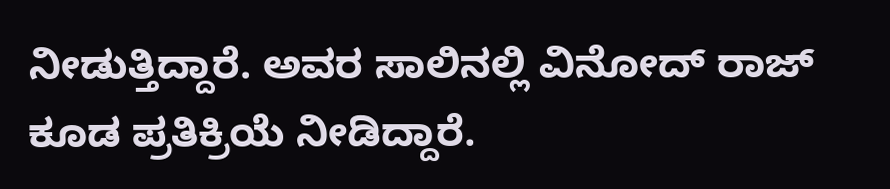ನೀಡುತ್ತಿದ್ದಾರೆ. ಅವರ ಸಾಲಿನಲ್ಲಿ ವಿನೋದ್ ರಾಜ್‌ ಕೂಡ ಪ್ರತಿಕ್ರಿಯೆ ನೀಡಿದ್ದಾರೆ.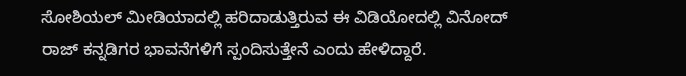ಸೋಶಿಯಲ್ ಮೀಡಿಯಾದಲ್ಲಿ ಹರಿದಾಡುತ್ತಿರುವ ಈ ವಿಡಿಯೋದಲ್ಲಿ ವಿನೋದ್ ರಾಜ್ ಕನ್ನಡಿಗರ ಭಾವನೆಗಳಿಗೆ ಸ್ಪಂದಿಸುತ್ತೇನೆ ಎಂದು ಹೇಳಿದ್ದಾರೆ.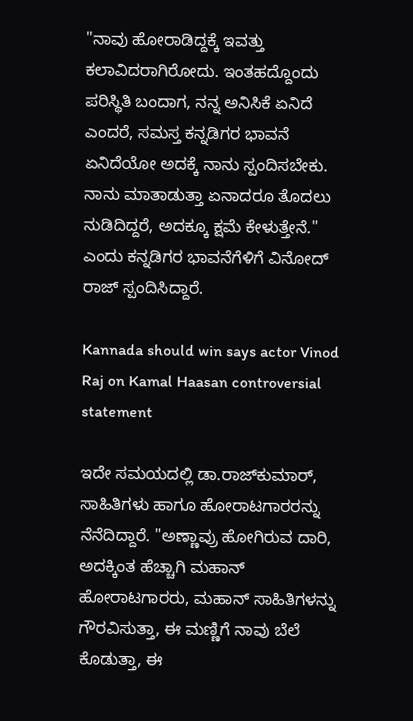"ನಾವು ಹೋರಾಡಿದ್ದಕ್ಕೆ ಇವತ್ತು ಕಲಾವಿದರಾಗಿರೋದು. ಇಂತಹದ್ದೊಂದು ಪರಿಸ್ಥಿತಿ ಬಂದಾಗ, ನನ್ನ ಅನಿಸಿಕೆ ಏನಿದೆ ಎಂದರೆ, ಸಮಸ್ತ ಕನ್ನಡಿಗರ ಭಾವನೆ ಏನಿದೆಯೋ ಅದಕ್ಕೆ ನಾನು ಸ್ಪಂದಿಸಬೇಕು. ನಾನು ಮಾತಾಡುತ್ತಾ ಏನಾದರೂ ತೊದಲು ನುಡಿದಿದ್ದರೆ, ಅದಕ್ಕೂ ಕ್ಷಮೆ ಕೇಳುತ್ತೇನೆ." ಎಂದು ಕನ್ನಡಿಗರ ಭಾವನೆಗೆಳಿಗೆ ವಿನೋದ್ ರಾಜ್ ಸ್ಪಂದಿಸಿದ್ದಾರೆ.

Kannada should win says actor Vinod Raj on Kamal Haasan controversial statement

ಇದೇ ಸಮಯದಲ್ಲಿ ಡಾ.ರಾಜ್‌ಕುಮಾರ್, ಸಾಹಿತಿಗಳು ಹಾಗೂ ಹೋರಾಟಗಾರರನ್ನು ನೆನೆದಿದ್ದಾರೆ. "ಅಣ್ಣಾವ್ರು ಹೋಗಿರುವ ದಾರಿ, ಅದಕ್ಕಿಂತ ಹೆಚ್ಚಾಗಿ ಮಹಾನ್ ಹೋರಾಟಗಾರರು, ಮಹಾನ್ ಸಾಹಿತಿಗಳನ್ನು ಗೌರವಿಸುತ್ತಾ, ಈ ಮಣ್ಣಿಗೆ ನಾವು ಬೆಲೆ ಕೊಡುತ್ತಾ, ಈ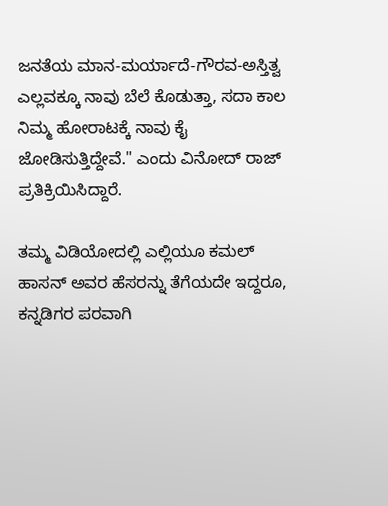ಜನತೆಯ ಮಾನ-ಮರ್ಯಾದೆ-ಗೌರವ-ಅಸ್ತಿತ್ವ ಎಲ್ಲವಕ್ಕೂ ನಾವು ಬೆಲೆ ಕೊಡುತ್ತಾ, ಸದಾ ಕಾಲ ನಿಮ್ಮ ಹೋರಾಟಕ್ಕೆ ನಾವು ಕೈ ಜೋಡಿಸುತ್ತಿದ್ದೇವೆ." ಎಂದು ವಿನೋದ್ ರಾಜ್ ಪ್ರತಿಕ್ರಿಯಿಸಿದ್ದಾರೆ.

ತಮ್ಮ ವಿಡಿಯೋದಲ್ಲಿ ಎಲ್ಲಿಯೂ ಕಮಲ್ ಹಾಸನ್ ಅವರ ಹೆಸರನ್ನು ತೆಗೆಯದೇ ಇದ್ದರೂ, ಕನ್ನಡಿಗರ ಪರವಾಗಿ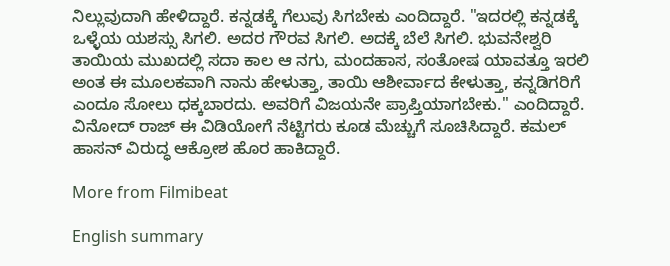ನಿಲ್ಲುವುದಾಗಿ ಹೇಳಿದ್ದಾರೆ. ಕನ್ನಡಕ್ಕೆ ಗೆಲುವು ಸಿಗಬೇಕು ಎಂದಿದ್ದಾರೆ. "ಇದರಲ್ಲಿ ಕನ್ನಡಕ್ಕೆ ಒಳ್ಳೆಯ ಯಶಸ್ಸು ಸಿಗಲಿ. ಅದರ ಗೌರವ ಸಿಗಲಿ. ಅದಕ್ಕೆ ಬೆಲೆ ಸಿಗಲಿ. ಭುವನೇಶ್ವರಿ ತಾಯಿಯ ಮುಖದಲ್ಲಿ ಸದಾ ಕಾಲ ಆ ನಗು, ಮಂದಹಾಸ, ಸಂತೋಷ ಯಾವತ್ತೂ ಇರಲಿ ಅಂತ ಈ ಮೂಲಕವಾಗಿ ನಾನು ಹೇಳುತ್ತಾ, ತಾಯಿ ಆಶೀರ್ವಾದ ಕೇಳುತ್ತಾ, ಕನ್ನಡಿಗರಿಗೆ ಎಂದೂ ಸೋಲು ಧಕ್ಕಬಾರದು. ಅವರಿಗೆ ವಿಜಯನೇ ಪ್ರಾಪ್ತಿಯಾಗಬೇಕು." ಎಂದಿದ್ದಾರೆ. ವಿನೋದ್ ರಾಜ್ ಈ ವಿಡಿಯೋಗೆ ನೆಟ್ಟಿಗರು ಕೂಡ ಮೆಚ್ಚುಗೆ ಸೂಚಿಸಿದ್ದಾರೆ. ಕಮಲ್ ಹಾಸನ್ ವಿರುದ್ಧ ಆಕ್ರೋಶ ಹೊರ ಹಾಕಿದ್ದಾರೆ.

More from Filmibeat

English summary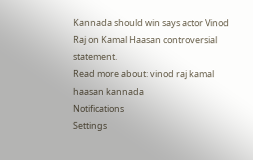Kannada should win says actor Vinod Raj on Kamal Haasan controversial statement.
Read more about: vinod raj kamal haasan kannada
Notifications
Settings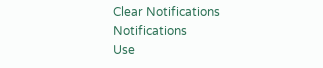Clear Notifications
Notifications
Use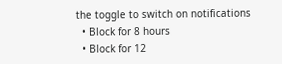the toggle to switch on notifications
  • Block for 8 hours
  • Block for 12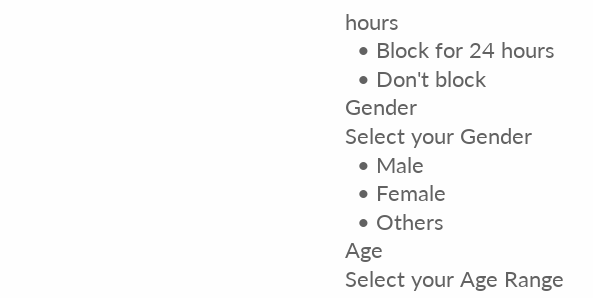hours
  • Block for 24 hours
  • Don't block
Gender
Select your Gender
  • Male
  • Female
  • Others
Age
Select your Age Range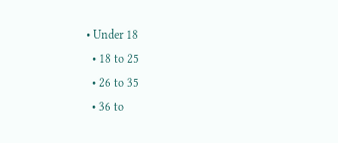• Under 18
  • 18 to 25
  • 26 to 35
  • 36 to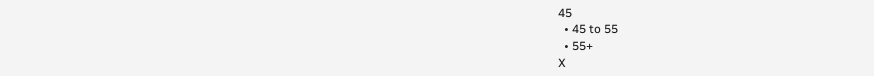45
  • 45 to 55
  • 55+
X